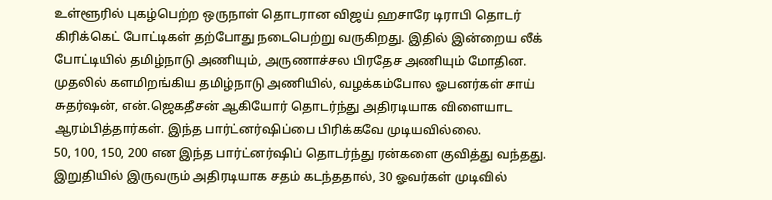உள்ளூரில் புகழ்பெற்ற ஒருநாள் தொடரான விஜய் ஹசாரே டிராபி தொடர் கிரிக்கெட் போட்டிகள் தற்போது நடைபெற்று வருகிறது. இதில் இன்றைய லீக் போட்டியில் தமிழ்நாடு அணியும், அருணாச்சல பிரதேச அணியும் மோதின.
முதலில் களமிறங்கிய தமிழ்நாடு அணியில், வழக்கம்போல ஓபனர்கள் சாய் சுதர்ஷன், என்.ஜெகதீசன் ஆகியோர் தொடர்ந்து அதிரடியாக விளையாட ஆரம்பித்தார்கள். இந்த பார்ட்னர்ஷிப்பை பிரிக்கவே முடியவில்லை.
50, 100, 150, 200 என இந்த பார்ட்னர்ஷிப் தொடர்ந்து ரன்களை குவித்து வந்தது. இறுதியில் இருவரும் அதிரடியாக சதம் கடந்ததால், 30 ஓவர்கள் முடிவில்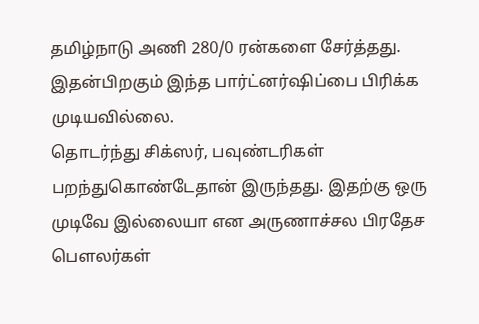தமிழ்நாடு அணி 280/0 ரன்களை சேர்த்தது. இதன்பிறகும் இந்த பார்ட்னர்ஷிப்பை பிரிக்க முடியவில்லை.
தொடர்ந்து சிக்ஸர், பவுண்டரிகள் பறந்துகொண்டேதான் இருந்தது. இதற்கு ஒரு முடிவே இல்லையா என அருணாச்சல பிரதேச பௌலர்கள்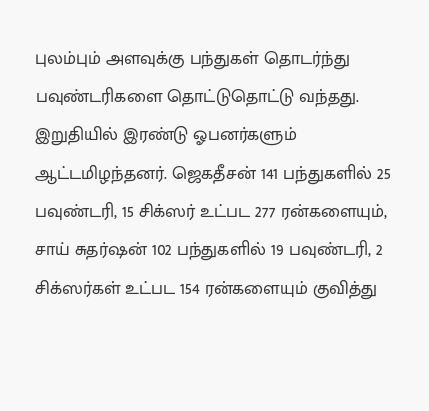புலம்பும் அளவுக்கு பந்துகள் தொடர்ந்து பவுண்டரிகளை தொட்டுதொட்டு வந்தது.
இறுதியில் இரண்டு ஓபனர்களும் ஆட்டமிழந்தனர். ஜெகதீசன் 141 பந்துகளில் 25 பவுண்டரி, 15 சிக்ஸர் உட்பட 277 ரன்களையும், சாய் சுதர்ஷன் 102 பந்துகளில் 19 பவுண்டரி, 2 சிக்ஸர்கள் உட்பட 154 ரன்களையும் குவித்து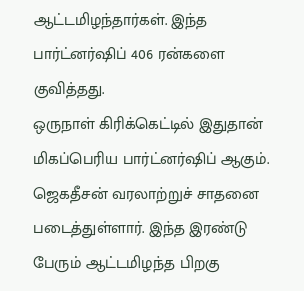ஆட்டமிழந்தார்கள். இந்த பார்ட்னர்ஷிப் 406 ரன்களை குவித்தது.
ஒருநாள் கிரிக்கெட்டில் இதுதான் மிகப்பெரிய பார்ட்னர்ஷிப் ஆகும். ஜெகதீசன் வரலாற்றுச் சாதனை படைத்துள்ளார். இந்த இரண்டு பேரும் ஆட்டமிழந்த பிறகு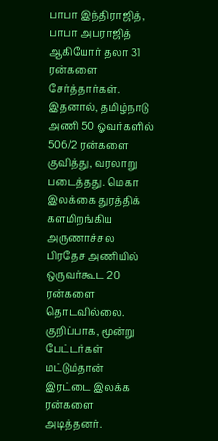பாபா இந்திராஜித், பாபா அபராஜித் ஆகியோர் தலா 31 ரன்களை சேர்த்தார்கள்.
இதனால், தமிழ்நாடு அணி 50 ஓவர்களில் 506/2 ரன்களை குவித்து, வரலாறு படைத்தது. மெகா இலக்கை துரத்திக் களமிறங்கிய அருணாச்சல பிரதேச அணியில் ஒருவர்கூட 20 ரன்களை தொடவில்லை.
குறிப்பாக, மூன்று பேட்டர்கள் மட்டும்தான் இரட்டை இலக்க ரன்களை அடித்தனர்.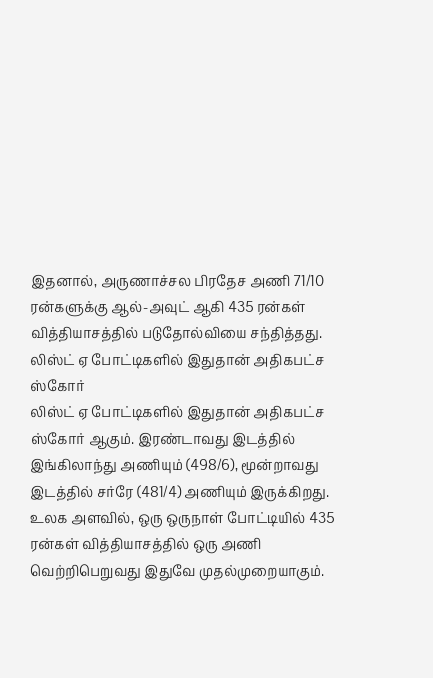இதனால், அருணாச்சல பிரதேச அணி 71/10 ரன்களுக்கு ஆல்-அவுட் ஆகி 435 ரன்கள் வித்தியாசத்தில் படுதோல்வியை சந்தித்தது.
லிஸ்ட் ஏ போட்டிகளில் இதுதான் அதிகபட்ச ஸ்கோர்
லிஸ்ட் ஏ போட்டிகளில் இதுதான் அதிகபட்ச ஸ்கோர் ஆகும். இரண்டாவது இடத்தில் இங்கிலாந்து அணியும் (498/6), மூன்றாவது இடத்தில் சர்ரே (481/4) அணியும் இருக்கிறது.
உலக அளவில், ஒரு ஒருநாள் போட்டியில் 435 ரன்கள் வித்தியாசத்தில் ஒரு அணி வெற்றிபெறுவது இதுவே முதல்முறையாகும்.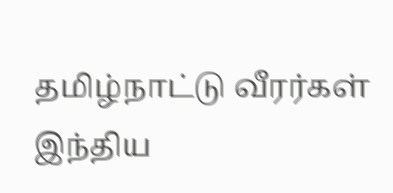தமிழ்நாட்டு வீரர்கள் இந்திய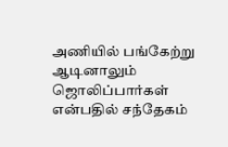அணியில் பங்கேற்று ஆடினாலும் ஜொலிப்பார்கள் என்பதில் சந்தேகம்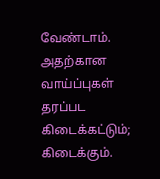வேண்டாம். அதற்கான வாய்ப்புகள் தரப்பட கிடைக்கட்டும்; கிடைக்கும்.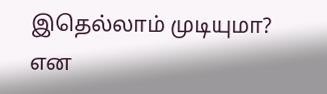இதெல்லாம் முடியுமா? என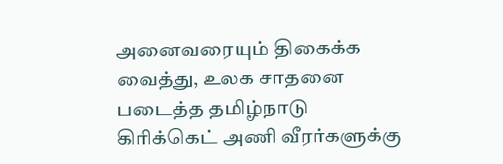அனைவரையும் திகைக்க வைத்து, உலக சாதனை படைத்த தமிழ்நாடு கிரிக்கெட் அணி வீரர்களுக்கு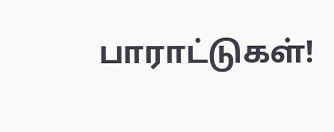பாராட்டுகள்!